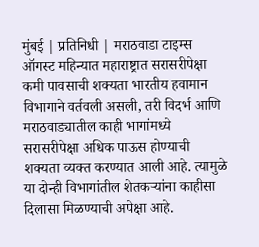मुंबई | प्रतिनिधी | मराठवाडा टाइम्स
ऑगस्ट महिन्यात महाराष्ट्रात सरासरीपेक्षा कमी पावसाची शक्यता भारतीय हवामान विभागाने वर्तवली असली, तरी विदर्भ आणि मराठवाड्यातील काही भागांमध्ये सरासरीपेक्षा अधिक पाऊस होण्याची शक्यता व्यक्त करण्यात आली आहे. त्यामुळे या दोन्ही विभागांतील शेतकऱ्यांना काहीसा दिलासा मिळण्याची अपेक्षा आहे.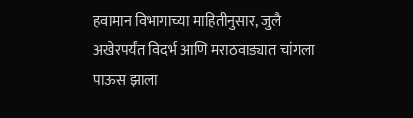हवामान विभागाच्या माहितीनुसार, जुलै अखेरपर्यंत विदर्भ आणि मराठवाड्यात चांगला पाऊस झाला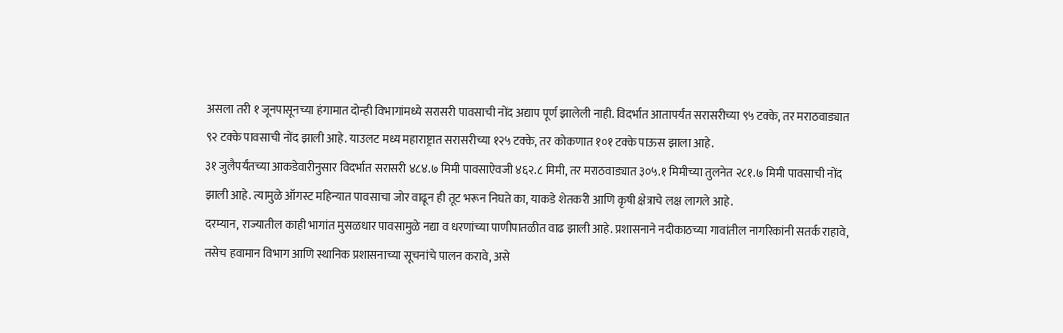असला तरी १ जूनपासूनच्या हंगामात दोन्ही विभागांमध्ये सरासरी पावसाची नोंद अद्याप पूर्ण झालेली नाही. विदर्भात आतापर्यंत सरासरीच्या ९५ टक्के, तर मराठवाड्यात ९२ टक्के पावसाची नोंद झाली आहे. याउलट मध्य महाराष्ट्रात सरासरीच्या १२५ टक्के, तर कोकणात १०१ टक्के पाऊस झाला आहे.
३१ जुलैपर्यंतच्या आकडेवारीनुसार विदर्भात सरासरी ४८४.७ मिमी पावसाऐवजी ४६२.८ मिमी, तर मराठवाड्यात ३०५.१ मिमीच्या तुलनेत २८१.७ मिमी पावसाची नोंद झाली आहे. त्यामुळे ऑगस्ट महिन्यात पावसाचा जोर वाढून ही तूट भरून निघते का, याकडे शेतकरी आणि कृषी क्षेत्राचे लक्ष लागले आहे.
दरम्यान, राज्यातील काही भागांत मुसळधार पावसामुळे नद्या व धरणांच्या पाणीपातळीत वाढ झाली आहे. प्रशासनाने नदीकाठच्या गावांतील नागरिकांनी सतर्क राहावे, तसेच हवामान विभाग आणि स्थानिक प्रशासनाच्या सूचनांचे पालन करावे, असे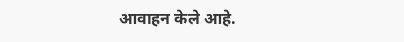आवाहन केले आहे.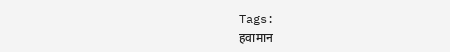Tags:
हवामान